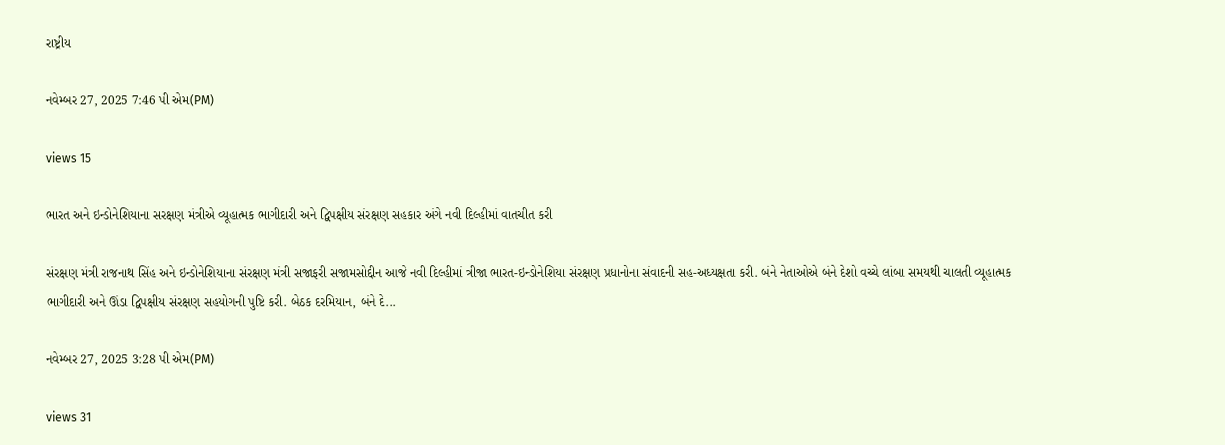રાષ્ટ્રીય

નવેમ્બર 27, 2025 7:46 પી એમ(PM)

views 15

ભારત અને ઇન્ડોનેશિયાના સરક્ષણ મંત્રીએ વ્યૂહાત્મક ભાગીદારી અને દ્વિપક્ષીય સંરક્ષણ સહકાર અંગે નવી દિલ્હીમાં વાતચીત કરી

સંરક્ષણ મંત્રી રાજનાથ સિંહ અને ઇન્ડોનેશિયાના સંરક્ષણ મંત્રી સજાફરી સજામસોદ્દીન આજે નવી દિલ્હીમાં ત્રીજા ભારત-ઇન્ડોનેશિયા સંરક્ષણ પ્રધાનોના સંવાદની સહ-અધ્યક્ષતા કરી. બંને નેતાઓએ બંને દેશો વચ્ચે લાંબા સમયથી ચાલતી વ્યૂહાત્મક ભાગીદારી અને ઊંડા દ્વિપક્ષીય સંરક્ષણ સહયોગની પુષ્ટિ કરી. બેઠક દરમિયાન, બંને દે...

નવેમ્બર 27, 2025 3:28 પી એમ(PM)

views 31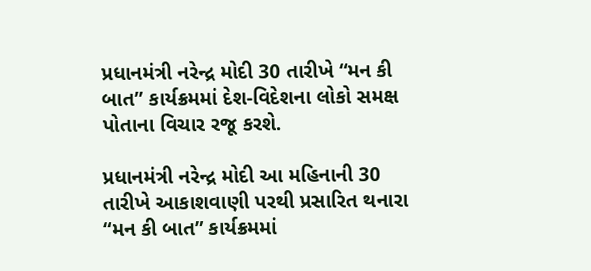પ્રધાનમંત્રી નરેન્દ્ર મોદી 30 તારીખે “મન કી બાત” કાર્યક્રમમાં દેશ-વિદેશના લોકો સમક્ષ પોતાના વિચાર રજૂ કરશે.

પ્રધાનમંત્રી નરેન્દ્ર મોદી આ મહિનાની 30 તારીખે આકાશવાણી પરથી પ્રસારિત થનારા “મન કી બાત” કાર્યક્રમમાં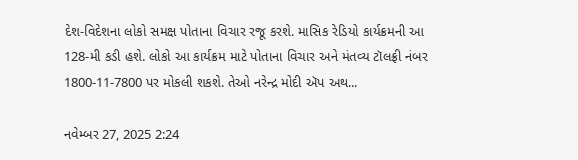દેશ-વિદેશના લોકો સમક્ષ પોતાના વિચાર રજૂ કરશે. માસિક રેડિયો કાર્યક્રમની આ 128-મી કડી હશે. લોકો આ કાર્યક્રમ માટે પોતાના વિચાર અને મંતવ્ય ટૉલફ્રી નંબર 1800-11-7800 પર મોકલી શકશે. તેઓ નરેન્દ્ર મોદી ઍપ અથ...

નવેમ્બર 27, 2025 2:24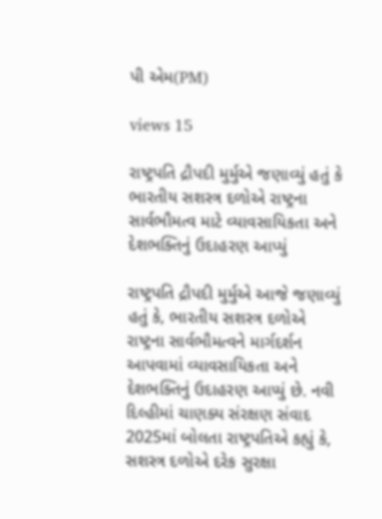પી એમ(PM)

views 15

રાષ્ટ્રપતિ દ્રૌપદી મુર્મુએ જણાવ્યું હતું કે ભારતીય સશસ્ત્ર દળોએ રાષ્ટ્રના સાર્વભૌમત્વ માટે વ્યાવસાયિકતા અને દેશભક્તિનું ઉદાહરણ આપ્યું

રાષ્ટ્રપતિ દ્રૌપદી મુર્મુએ આજે જણાવ્યું હતું કે, ભારતીય સશસ્ત્ર દળોએ રાષ્ટ્રના સાર્વભૌમત્વને માર્ગદર્શન આપવામાં વ્યાવસાયિકતા અને દેશભક્તિનું ઉદાહરણ આપ્યું છે. નવી દિલ્હીમાં ચાણક્ય સંરક્ષણ સંવાદ 2025માં બોલતા રાષ્ટ્રપતિએ કહ્યું કે, સશસ્ત્ર દળોએ દરેક સુરક્ષા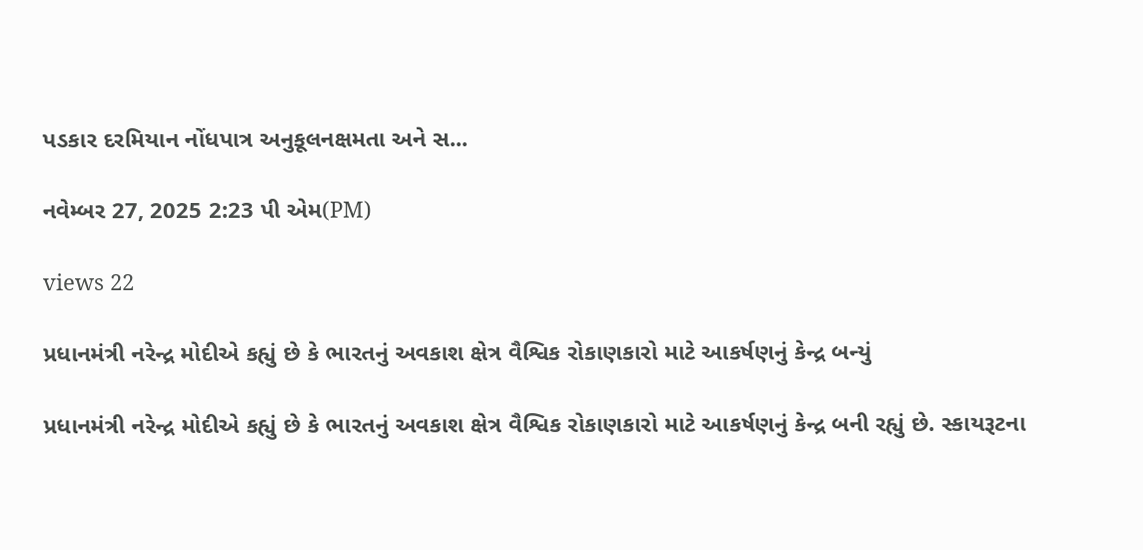પડકાર દરમિયાન નોંધપાત્ર અનુકૂલનક્ષમતા અને સ...

નવેમ્બર 27, 2025 2:23 પી એમ(PM)

views 22

પ્રધાનમંત્રી નરેન્દ્ર મોદીએ કહ્યું છે કે ભારતનું અવકાશ ક્ષેત્ર વૈશ્વિક રોકાણકારો માટે આકર્ષણનું કેન્દ્ર બન્યું

પ્રધાનમંત્રી નરેન્દ્ર મોદીએ કહ્યું છે કે ભારતનું અવકાશ ક્ષેત્ર વૈશ્વિક રોકાણકારો માટે આકર્ષણનું કેન્દ્ર બની રહ્યું છે. સ્કાયરૂટના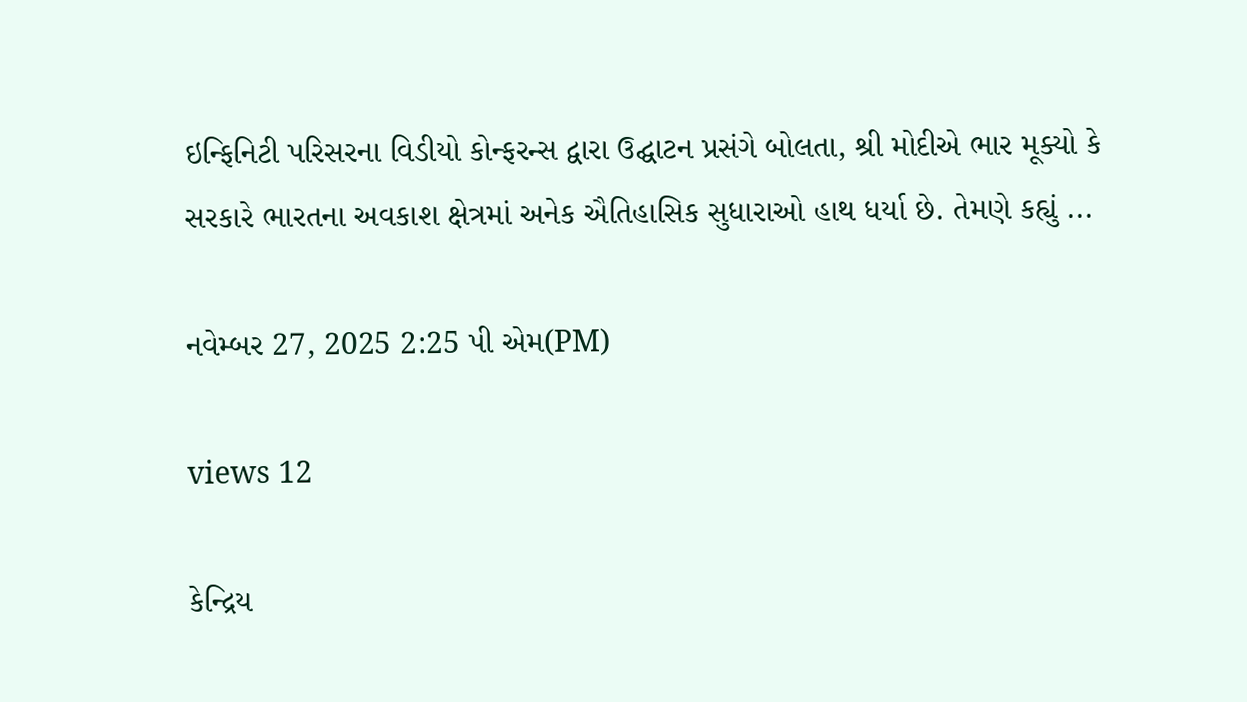ઇન્ફિનિટી પરિસરના વિડીયો કોન્ફરન્સ દ્વારા ઉદ્ઘાટન પ્રસંગે બોલતા, શ્રી મોદીએ ભાર મૂક્યો કે સરકારે ભારતના અવકાશ ક્ષેત્રમાં અનેક ઐતિહાસિક સુધારાઓ હાથ ધર્યા છે. તેમણે કહ્યું ...

નવેમ્બર 27, 2025 2:25 પી એમ(PM)

views 12

કેન્દ્રિય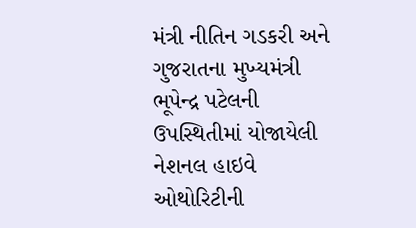મંત્રી નીતિન ગડકરી અને ગુજરાતના મુખ્યમંત્રી ભૂપેન્દ્ર પટેલની ઉપસ્થિતીમાં યોજાયેલી નેશનલ હાઇવે ઓથોરિટીની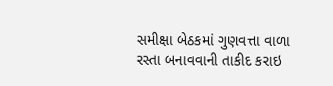સમીક્ષા બેઠકમાં ગુણવત્તા વાળા રસ્તા બનાવવાની તાકીદ કરાઇ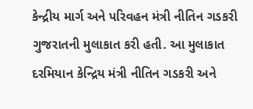કેન્દ્રીય માર્ગ અને પરિવહન મંત્રી નીતિન ગડકરી ગુજરાતની મુલાકાત કરી હતી. આ મુલાકાત દરમિયાન કેન્દ્રિય મંત્રી નીતિન ગડકરી અને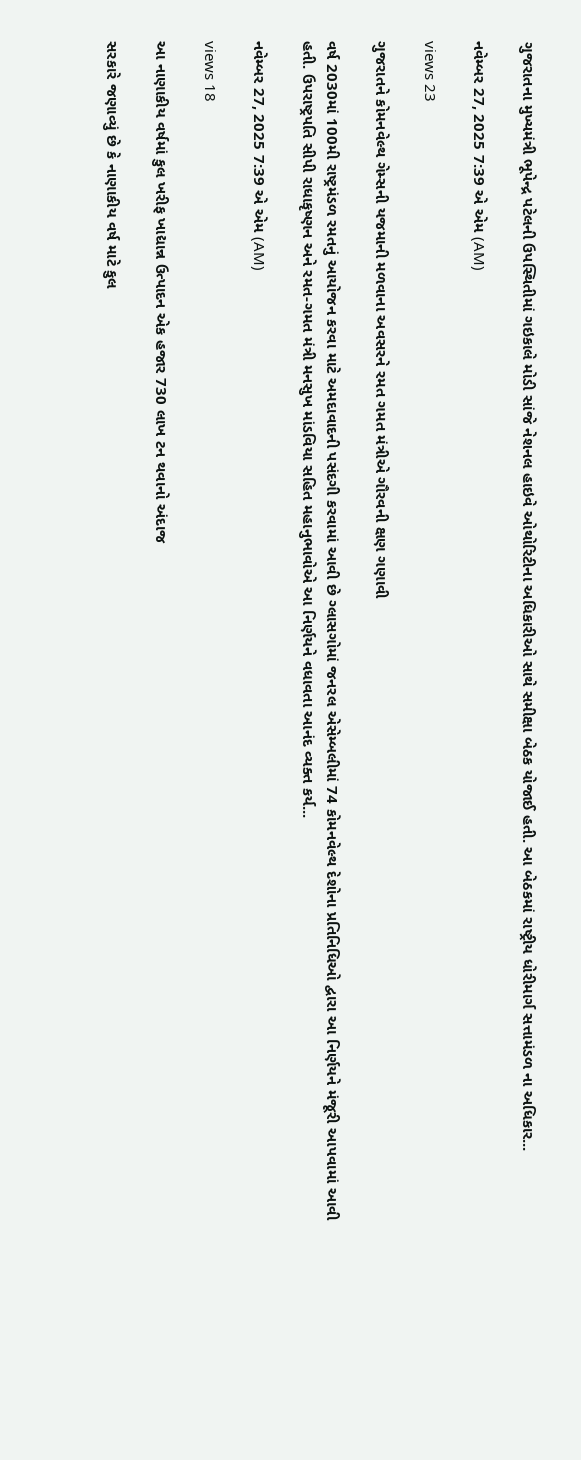ગુજરાતના મુખ્યમંત્રી ભૂપેન્દ્ર પટેલની ઉપસ્થિતીમાં ગઇકાલે મોડી સાંજે નેશનલ હાઇવે ઓથોરિટીના અધિકારીઓ સાથે સમીક્ષા બેઠક યોજાઈ હતી. આ બેઠકમાં રાષ્ટ્રીય ધોરીમાર્ગ સત્તામંડળ ના અધિકાર...

નવેમ્બર 27, 2025 7:39 એ એમ (AM)

views 23

ગુજરાતને કોમનવેલ્થ ગેમ્સની યજમાની મળવાના અવસરને રમત ગમત મંત્રીએ ગૌરવની ક્ષણ ગણાવી

વર્ષ 2030માં 100મી રાષ્ટ્રમંડળ રમતનું આયોજન કરવા માટે અમદાવાદની પસંદગી કરવામાં આવી છે ગ્લાસગોમાં જનરલ એસેમ્બલીમાં 74 કોમનવેલ્થ દેશોના પ્રતિનિધિઓ દ્વારા આ નિર્ણયને મંજૂરી આપવામાં આવી હતી. ઉપરાષ્ટ્રપતિ સીપી રાધાકૃષ્ણન અને રમત-ગમત મંત્રી મનસુખ માંડવિયા સહિત મહાનુભાવોએ આ નિર્ણયને વધાવતા આનંદ વ્યક્ત કર્ય...

નવેમ્બર 27, 2025 7:39 એ એમ (AM)

views 18

આ નાણાકીય વર્ષમાં કુલ ખરીફ ખાદ્યાન્ન ઉત્પાદન એક હજાર 730 લાખ ટન થવાનો અંદાજ

સરકારે જણાવ્યું છે કે નાણાકીય વર્ષ માટે કુલ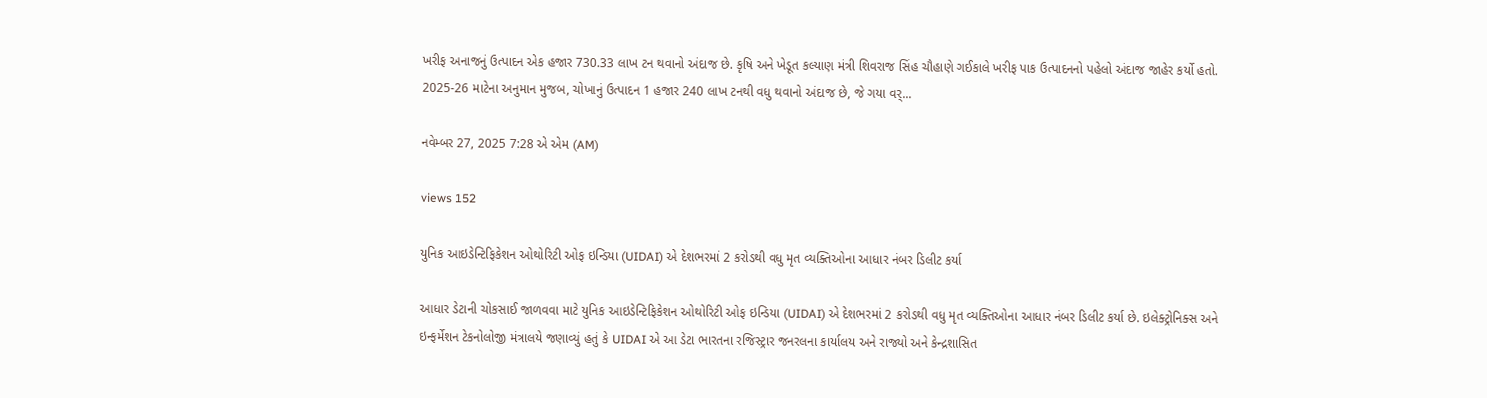ખરીફ અનાજનું ઉત્પાદન એક હજાર 730.33 લાખ ટન થવાનો અંદાજ છે. કૃષિ અને ખેડૂત કલ્યાણ મંત્રી શિવરાજ સિંહ ચૌહાણે ગઈકાલે ખરીફ પાક ઉત્પાદનનો પહેલો અંદાજ જાહેર કર્યો હતો. 2025-26 માટેના અનુમાન મુજબ, ચોખાનું ઉત્પાદન 1 હજાર 240 લાખ ટનથી વધુ થવાનો અંદાજ છે, જે ગયા વર્...

નવેમ્બર 27, 2025 7:28 એ એમ (AM)

views 152

યુનિક આઇડેન્ટિફિકેશન ઓથોરિટી ઓફ ઇન્ડિયા (UIDAI) એ દેશભરમાં 2 કરોડથી વધુ મૃત વ્યક્તિઓના આધાર નંબર ડિલીટ કર્યા

આધાર ડેટાની ચોકસાઈ જાળવવા માટે યુનિક આઇડેન્ટિફિકેશન ઓથોરિટી ઓફ ઇન્ડિયા (UIDAI) એ દેશભરમાં 2 કરોડથી વધુ મૃત વ્યક્તિઓના આધાર નંબર ડિલીટ કર્યા છે. ઇલેક્ટ્રોનિક્સ અને ઇન્ફર્મેશન ટેકનોલોજી મંત્રાલયે જણાવ્યું હતું કે UIDAI એ આ ડેટા ભારતના રજિસ્ટ્રાર જનરલના કાર્યાલય અને રાજ્યો અને કેન્દ્રશાસિત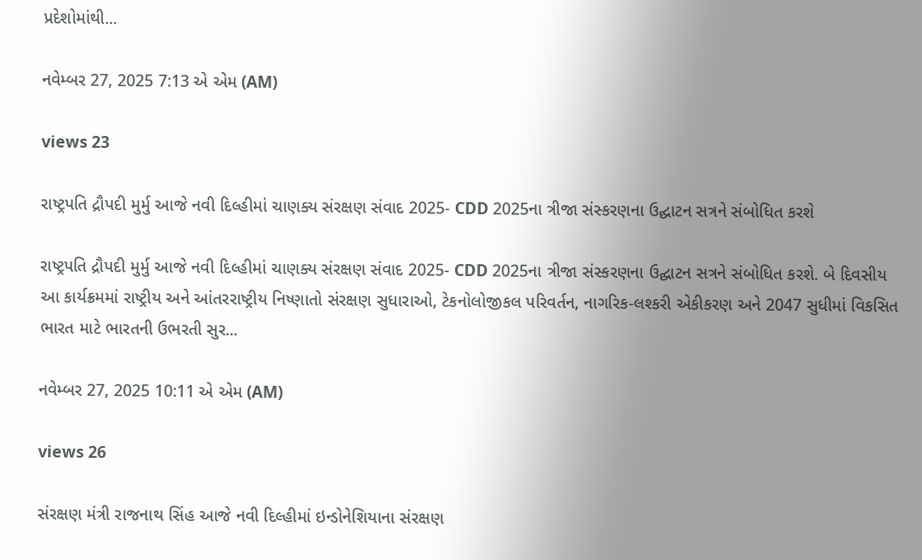પ્રદેશોમાંથી...

નવેમ્બર 27, 2025 7:13 એ એમ (AM)

views 23

રાષ્ટ્રપતિ દ્રૌપદી મુર્મુ આજે નવી દિલ્હીમાં ચાણક્ય સંરક્ષણ સંવાદ 2025- CDD 2025ના ત્રીજા સંસ્કરણના ઉદ્ઘાટન સત્રને સંબોધિત કરશે

રાષ્ટ્રપતિ દ્રૌપદી મુર્મુ આજે નવી દિલ્હીમાં ચાણક્ય સંરક્ષણ સંવાદ 2025- CDD 2025ના ત્રીજા સંસ્કરણના ઉદ્ઘાટન સત્રને સંબોધિત કરશે. બે દિવસીય આ કાર્યક્રમમાં રાષ્ટ્રીય અને આંતરરાષ્ટ્રીય નિષ્ણાતો સંરક્ષણ સુધારાઓ, ટેકનોલોજીકલ પરિવર્તન, નાગરિક-લશ્કરી એકીકરણ અને 2047 સુધીમાં વિકસિત ભારત માટે ભારતની ઉભરતી સુર...

નવેમ્બર 27, 2025 10:11 એ એમ (AM)

views 26

સંરક્ષણ મંત્રી રાજનાથ સિંહ આજે નવી દિલ્હીમાં ઇન્ડોનેશિયાના સંરક્ષણ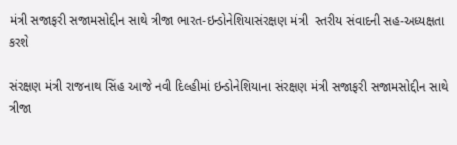મંત્રી સજાફરી સજામસોદ્દીન સાથે ત્રીજા ભારત-ઇન્ડોનેશિયાસંરક્ષણ મંત્રી  સ્તરીય સંવાદની સહ-અધ્યક્ષતા કરશે

સંરક્ષણ મંત્રી રાજનાથ સિંહ આજે નવી દિલ્હીમાં ઇન્ડોનેશિયાના સંરક્ષણ મંત્રી સજાફરી સજામસોદ્દીન સાથે ત્રીજા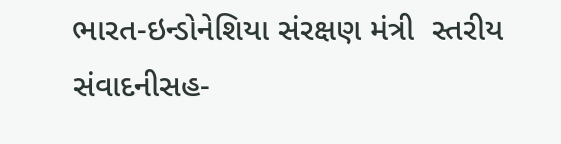ભારત-ઇન્ડોનેશિયા સંરક્ષણ મંત્રી  સ્તરીય સંવાદનીસહ-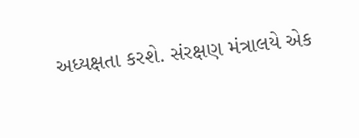અધ્યક્ષતા કરશે. સંરક્ષણ મંત્રાલયે એક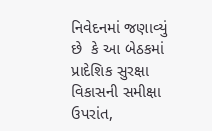નિવેદનમાં જણાવ્યું છે  કે આ બેઠકમાં પ્રાદેશિક સુરક્ષા વિકાસની સમીક્ષા ઉપરાંત,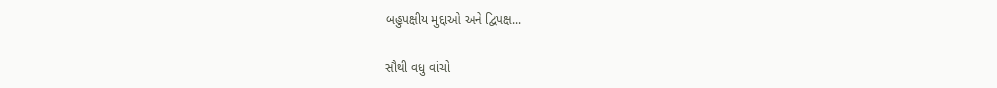બહુપક્ષીય મુદ્દાઓ અને દ્વિપક્ષ...

સૌથી વધુ વાંચો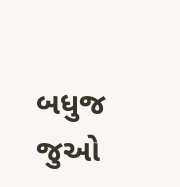બધુજ જુઓ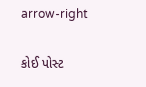arrow-right

કોઈ પોસ્ટ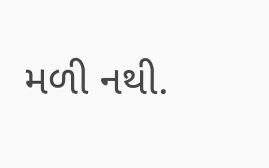મળી નથી.